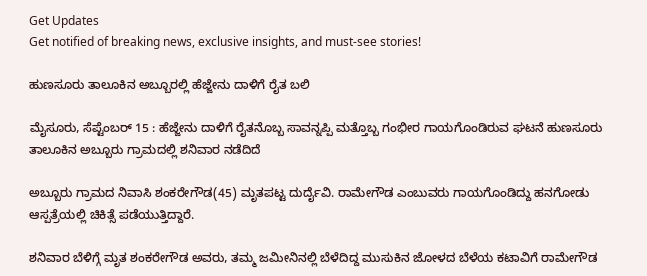Get Updates
Get notified of breaking news, exclusive insights, and must-see stories!

ಹುಣಸೂರು ತಾಲೂಕಿನ ಅಬ್ಬೂರಲ್ಲಿ ಹೆಜ್ಜೇನು ದಾಳಿಗೆ ರೈತ ಬಲಿ

ಮೈಸೂರು, ಸೆಪ್ಟೆಂಬರ್ 15 : ಹೆಜ್ಜೇನು ದಾಳಿಗೆ ರೈತನೊಬ್ಬ ಸಾವನ್ನಪ್ಪಿ ಮತ್ತೊಬ್ಬ ಗಂಭೀರ ಗಾಯಗೊಂಡಿರುವ ಘಟನೆ ಹುಣಸೂರು ತಾಲೂಕಿನ ಅಬ್ಬೂರು ಗ್ರಾಮದಲ್ಲಿ ಶನಿವಾರ ನಡೆದಿದೆ

ಅಬ್ಬೂರು ಗ್ರಾಮದ ನಿವಾಸಿ ಶಂಕರೇಗೌಡ(45) ಮೃತಪಟ್ಟ ದುರ್ದೈವಿ. ರಾಮೇಗೌಡ ಎಂಬುವರು ಗಾಯಗೊಂಡಿದ್ದು ಹನಗೋಡು ಆಸ್ಪತ್ರೆಯಲ್ಲಿ ಚಿಕಿತ್ಸೆ ಪಡೆಯುತ್ತಿದ್ದಾರೆ.

ಶನಿವಾರ ಬೆಳಿಗ್ಗೆ ಮೃತ ಶಂಕರೇಗೌಡ ಅವರು, ತಮ್ಮ ಜಮೀನಿನಲ್ಲಿ ಬೆಳೆದಿದ್ದ ಮುಸುಕಿನ ಜೋಳದ ಬೆಳೆಯ ಕಟಾವಿಗೆ ರಾಮೇಗೌಡ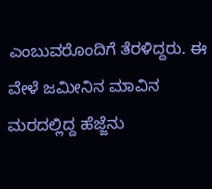ಎಂಬುವರೊಂದಿಗೆ ತೆರಳಿದ್ದರು. ಈ ವೇಳೆ ಜಮೀನಿನ ಮಾವಿನ ಮರದಲ್ಲಿದ್ದ ಹೆಜ್ಜೆನು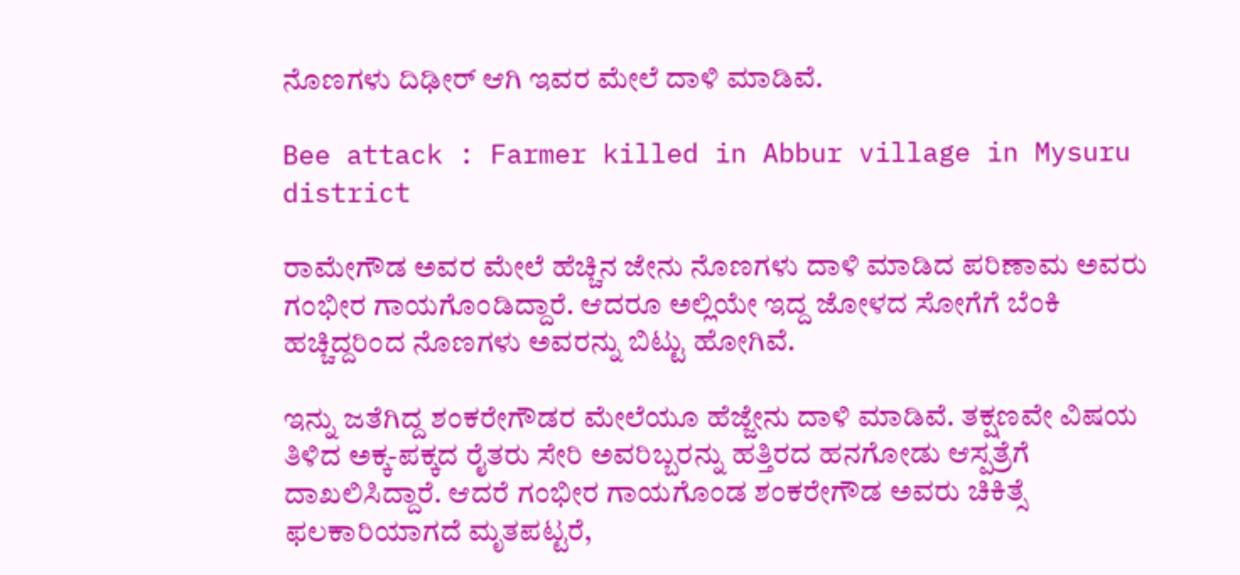ನೊಣಗಳು ದಿಢೀರ್ ಆಗಿ ಇವರ ಮೇಲೆ ದಾಳಿ ಮಾಡಿವೆ.

Bee attack : Farmer killed in Abbur village in Mysuru district

ರಾಮೇಗೌಡ ಅವರ ಮೇಲೆ ಹೆಚ್ಚಿನ ಜೇನು ನೊಣಗಳು ದಾಳಿ ಮಾಡಿದ ಪರಿಣಾಮ ಅವರು ಗಂಭೀರ ಗಾಯಗೊಂಡಿದ್ದಾರೆ. ಆದರೂ ಅಲ್ಲಿಯೇ ಇದ್ದ ಜೋಳದ ಸೋಗೆಗೆ ಬೆಂಕಿ ಹಚ್ಚಿದ್ದರಿಂದ ನೊಣಗಳು ಅವರನ್ನು ಬಿಟ್ಟು ಹೋಗಿವೆ.

ಇನ್ನು ಜತೆಗಿದ್ದ ಶಂಕರೇಗೌಡರ ಮೇಲೆಯೂ ಹೆಜ್ಜೇನು ದಾಳಿ ಮಾಡಿವೆ. ತಕ್ಷಣವೇ ವಿಷಯ ತಿಳಿದ ಅಕ್ಕ-ಪಕ್ಕದ ರೈತರು ಸೇರಿ ಅವರಿಬ್ಬರನ್ನು ಹತ್ತಿರದ ಹನಗೋಡು ಆಸ್ಪತ್ರೆಗೆ ದಾಖಲಿಸಿದ್ದಾರೆ. ಆದರೆ ಗಂಭೀರ ಗಾಯಗೊಂಡ ಶಂಕರೇಗೌಡ ಅವರು ಚಿಕಿತ್ಸೆ ಫಲಕಾರಿಯಾಗದೆ ಮೃತಪಟ್ಟರೆ,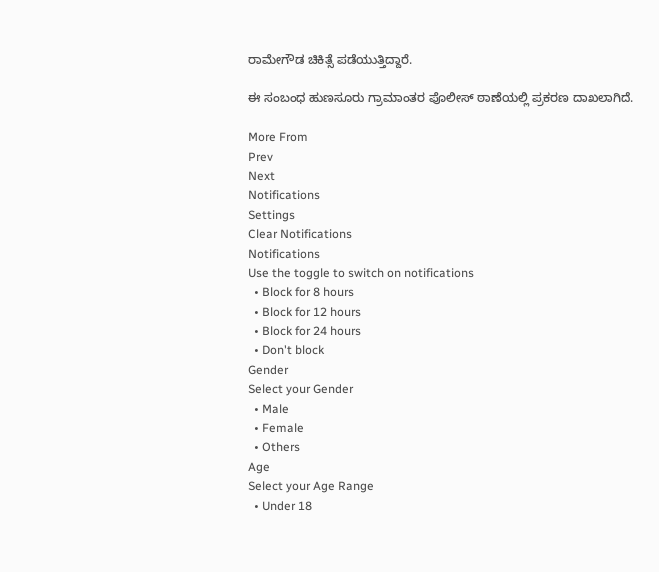ರಾಮೇಗೌಡ ಚಿಕಿತ್ಸೆ ಪಡೆಯುತ್ತಿದ್ದಾರೆ.

ಈ ಸಂಬಂಧ ಹುಣಸೂರು ಗ್ರಾಮಾಂತರ ಪೊಲೀಸ್ ಠಾಣೆಯಲ್ಲಿ ಪ್ರಕರಣ ದಾಖಲಾಗಿದೆ.

More From
Prev
Next
Notifications
Settings
Clear Notifications
Notifications
Use the toggle to switch on notifications
  • Block for 8 hours
  • Block for 12 hours
  • Block for 24 hours
  • Don't block
Gender
Select your Gender
  • Male
  • Female
  • Others
Age
Select your Age Range
  • Under 18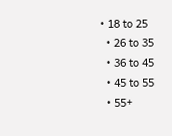• 18 to 25
  • 26 to 35
  • 36 to 45
  • 45 to 55
  • 55+